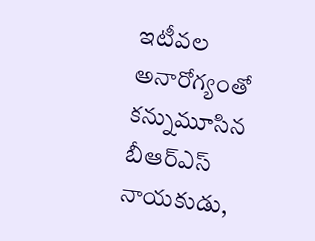ఇటీవల అనారోగ్యంతో కన్నుమూసిన బీఆర్ఎస్ నాయకుడు,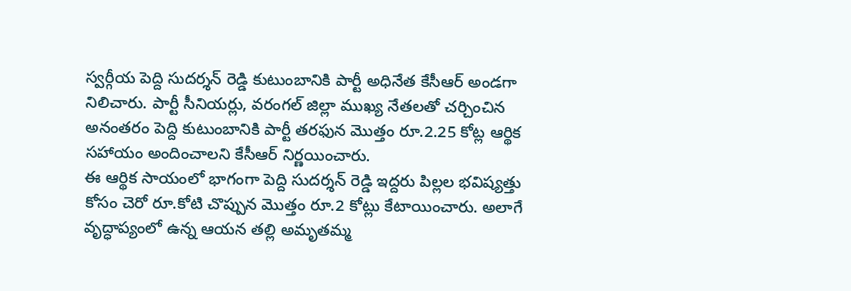స్వర్గీయ పెద్ది సుదర్శన్ రెడ్డి కుటుంబానికి పార్టీ అధినేత కేసీఆర్ అండగా నిలిచారు. పార్టీ సీనియర్లు, వరంగల్ జిల్లా ముఖ్య నేతలతో చర్చించిన అనంతరం పెద్ది కుటుంబానికి పార్టీ తరఫున మొత్తం రూ.2.25 కోట్ల ఆర్థిక సహాయం అందించాలని కేసీఆర్ నిర్ణయించారు.
ఈ ఆర్థిక సాయంలో భాగంగా పెద్ది సుదర్శన్ రెడ్డి ఇద్దరు పిల్లల భవిష్యత్తు కోసం చెరో రూ.కోటి చొప్పున మొత్తం రూ.2 కోట్లు కేటాయించారు. అలాగే వృద్ధాప్యంలో ఉన్న ఆయన తల్లి అమృతమ్మ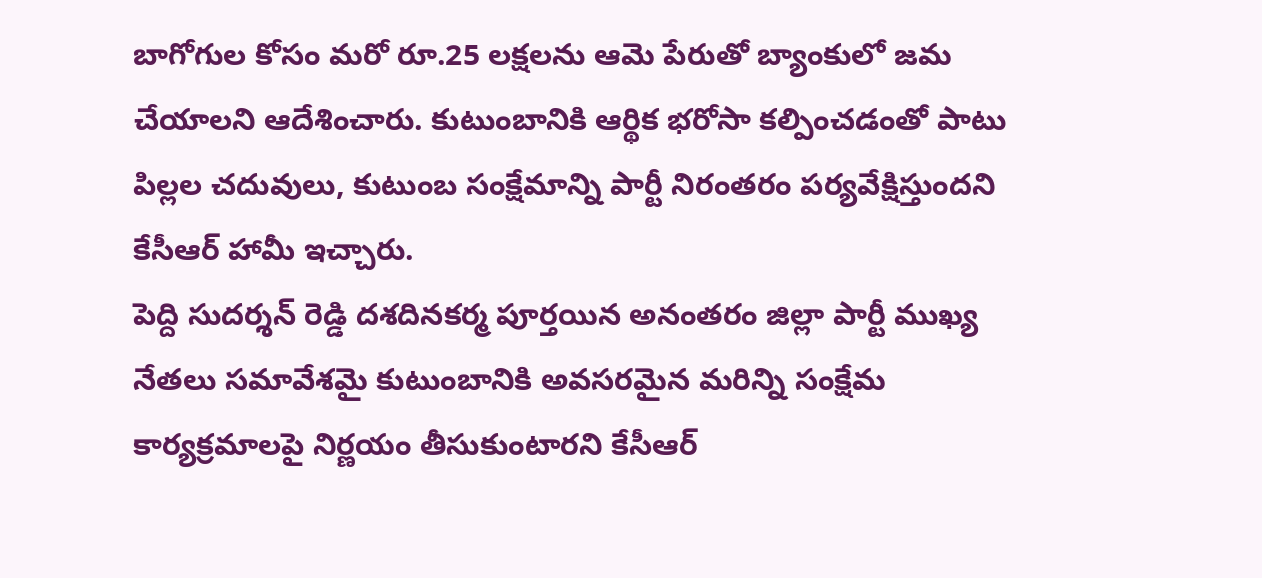బాగోగుల కోసం మరో రూ.25 లక్షలను ఆమె పేరుతో బ్యాంకులో జమ చేయాలని ఆదేశించారు. కుటుంబానికి ఆర్థిక భరోసా కల్పించడంతో పాటు పిల్లల చదువులు, కుటుంబ సంక్షేమాన్ని పార్టీ నిరంతరం పర్యవేక్షిస్తుందని కేసీఆర్ హామీ ఇచ్చారు.
పెద్ది సుదర్శన్ రెడ్డి దశదినకర్మ పూర్తయిన అనంతరం జిల్లా పార్టీ ముఖ్య నేతలు సమావేశమై కుటుంబానికి అవసరమైన మరిన్ని సంక్షేమ కార్యక్రమాలపై నిర్ణయం తీసుకుంటారని కేసీఆర్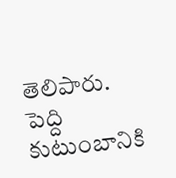తెలిపారు. పెద్ది కుటుంబానికి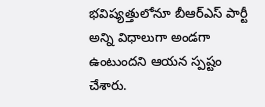భవిష్యత్తులోనూ బీఆర్ఎస్ పార్టీ అన్ని విధాలుగా అండగా ఉంటుందని ఆయన స్పష్టం చేశారు.